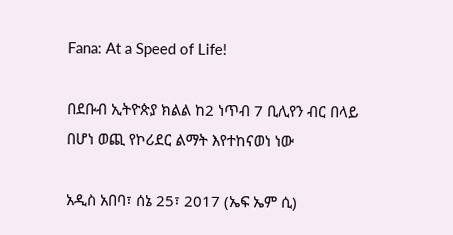Fana: At a Speed of Life!

በደቡብ ኢትዮጵያ ክልል ከ2 ነጥብ 7 ቢሊየን ብር በላይ በሆነ ወጪ የኮሪደር ልማት እየተከናወነ ነው

አዲስ አበባ፣ ሰኔ 25፣ 2017 (ኤፍ ኤም ሲ)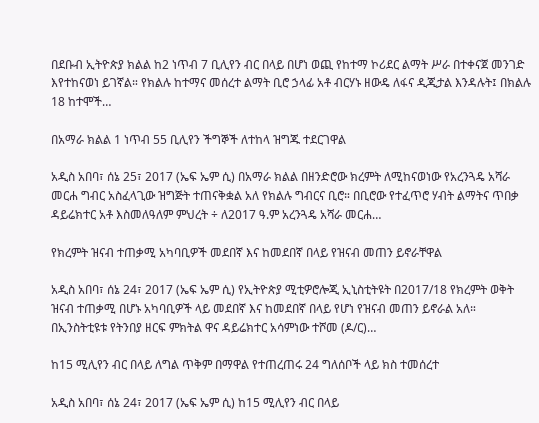በደቡብ ኢትዮጵያ ክልል ከ2 ነጥብ 7 ቢሊየን ብር በላይ በሆነ ወጪ የከተማ ኮሪደር ልማት ሥራ በተቀናጀ መንገድ እየተከናወነ ይገኛል። የክልሉ ከተማና መሰረተ ልማት ቢሮ ኃላፊ አቶ ብርሃኑ ዘውዴ ለፋና ዲጂታል እንዳሉት፤ በክልሉ 18 ከተሞች…

በአማራ ክልል 1 ነጥብ 55 ቢሊየን ችግኞች ለተከላ ዝግጁ ተደርገዋል

አዲስ አበባ፣ ሰኔ 25፣ 2017 (ኤፍ ኤም ሲ) በአማራ ክልል በዘንድሮው ክረምት ለሚከናወነው የአረንጓዴ አሻራ መርሐ ግብር አስፈላጊው ዝግጅት ተጠናቅቋል አለ የክልሉ ግብርና ቢሮ። በቢሮው የተፈጥሮ ሃብት ልማትና ጥበቃ ዳይሬክተር አቶ እስመለዓለም ምህረት ÷ ለ2017 ዓ.ም አረንጓዴ አሻራ መርሐ…

የክረምት ዝናብ ተጠቃሚ አካባቢዎች መደበኛ እና ከመደበኛ በላይ የዝናብ መጠን ይኖራቸዋል

አዲስ አበባ፣ ሰኔ 24፣ 2017 (ኤፍ ኤም ሲ) የኢትዮጵያ ሚቲዎሮሎጂ ኢኒስቲትዩት በ2017/18 የክረምት ወቅት ዝናብ ተጠቃሚ በሆኑ አካባቢዎች ላይ መደበኛ እና ከመደበኛ በላይ የሆነ የዝናብ መጠን ይኖራል አለ። በኢንስትቲዩቱ የትንበያ ዘርፍ ምክትል ዋና ዳይሬክተር አሳምነው ተሾመ (ዶ/ር)…

ከ15 ሚሊየን ብር በላይ ለግል ጥቅም በማዋል የተጠረጠሩ 24 ግለሰቦች ላይ ክስ ተመሰረተ

አዲስ አበባ፣ ሰኔ 24፣ 2017 (ኤፍ ኤም ሲ) ከ15 ሚሊየን ብር በላይ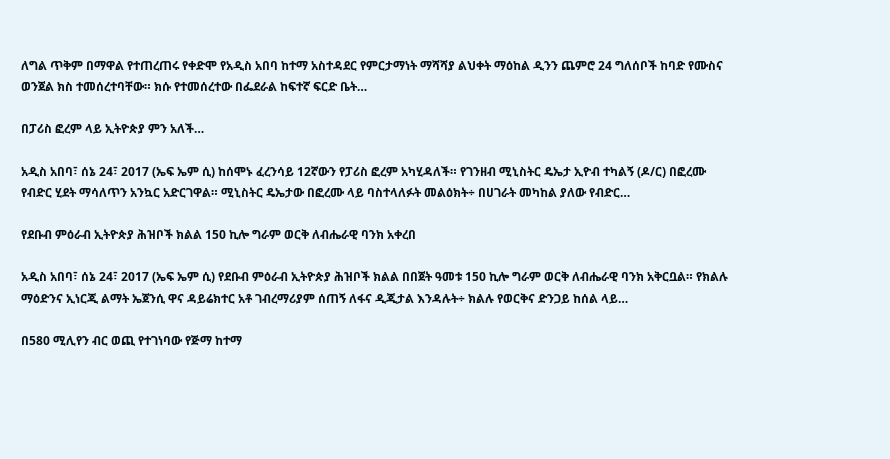ለግል ጥቅም በማዋል የተጠረጠሩ የቀድሞ የአዲስ አበባ ከተማ አስተዳደር የምርታማነት ማሻሻያ ልህቀት ማዕከል ዲንን ጨምሮ 24 ግለሰቦች ከባድ የሙስና ወንጀል ክስ ተመሰረተባቸው። ክሱ የተመሰረተው በፌደራል ከፍተኛ ፍርድ ቤት…

በፓሪስ ፎረም ላይ ኢትዮጵያ ምን አለች…

አዲስ አበባ፣ ሰኔ 24፣ 2017 (ኤፍ ኤም ሲ) ከሰሞኑ ፈረንሳይ 12ኛውን የፓሪስ ፎረም አካሂዳለች። የገንዘብ ሚኒስትር ዴኤታ ኢዮብ ተካልኝ (ዶ/ር) በፎረሙ የብድር ሂደት ማሳለጥን አንኳር አድርገዋል። ሚኒስትር ዴኤታው በፎረሙ ላይ ባስተላለፉት መልዕክት÷ በሀገራት መካከል ያለው የብድር…

የደቡብ ምዕራብ ኢትዮጵያ ሕዝቦች ክልል 150 ኪሎ ግራም ወርቅ ለብሔራዊ ባንክ አቀረበ

አዲስ አበባ፣ ሰኔ 24፣ 2017 (ኤፍ ኤም ሲ) የደቡብ ምዕራብ ኢትዮጵያ ሕዝቦች ክልል በበጀት ዓመቱ 150 ኪሎ ግራም ወርቅ ለብሔራዊ ባንክ አቅርቧል። የክልሉ ማዕድንና ኢነርጂ ልማት ኤጀንሲ ዋና ዳይሬክተር አቶ ገብረማሪያም ሰጠኝ ለፋና ዲጂታል እንዳሉት÷ ክልሉ የወርቅና ድንጋይ ከሰል ላይ…

በ580 ሚሊየን ብር ወጪ የተገነባው የጅማ ከተማ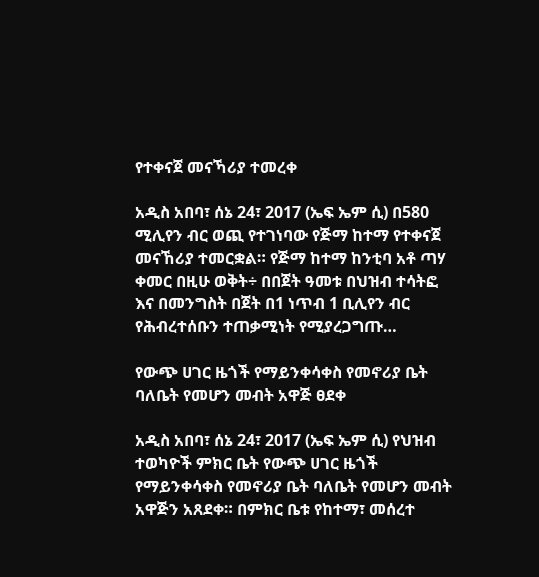የተቀናጀ መናኻሪያ ተመረቀ

አዲስ አበባ፣ ሰኔ 24፣ 2017 (ኤፍ ኤም ሲ) በ580 ሚሊየን ብር ወጪ የተገነባው የጅማ ከተማ የተቀናጀ መናኸሪያ ተመርቋል። የጅማ ከተማ ከንቲባ አቶ ጣሃ ቀመር በዚሁ ወቅት÷ በበጀት ዓመቱ በህዝብ ተሳትፎ እና በመንግስት በጀት በ1 ነጥብ 1 ቢሊየን ብር የሕብረተሰቡን ተጠቃሚነት የሚያረጋግጡ…

የውጭ ሀገር ዜጎች የማይንቀሳቀስ የመኖሪያ ቤት ባለቤት የመሆን መብት አዋጅ ፀደቀ

አዲስ አበባ፣ ሰኔ 24፣ 2017 (ኤፍ ኤም ሲ) የህዝብ ተወካዮች ምክር ቤት የውጭ ሀገር ዜጎች የማይንቀሳቀስ የመኖሪያ ቤት ባለቤት የመሆን መብት አዋጅን አጸደቀ። በምክር ቤቱ የከተማ፣ መሰረተ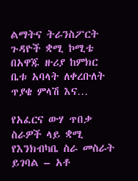ልማትና ትራንስፖርት ጉዳዮች ቋሚ ኮሚቴ በአዋጁ ዙሪያ ከምክር ቤቱ አባላት ለቀረቡለት ጥያቄ ምላሽ እና…

የአፈርና ውሃ ጥበቃ ስራዎች ላይ ቋሚ የእንክብካቤ ስራ መስራት ይገባል – አቶ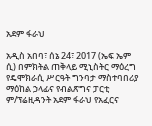አደም ፋራህ

አዲስ አበባ፣ ሰኔ 24፣ 2017 (ኤፍ ኤም ሲ) በምክትል ጠቅላይ ሚኒስትር ማዕረግ የዴሞክራሲ ሥርዓት ግንባታ ማስተባበሪያ ማዕከል ኃላፊና የብልጽግና ፓርቲ ም/ፕሬዚዳንት አደም ፋራህ የአፈርና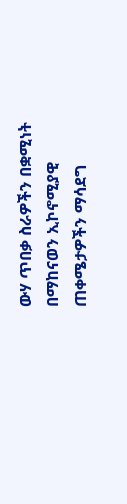ውሃ ጥበቃ ስራዎችን በቋሚነት በማከናወን ኢኮኖሚያዊ ጠቀሜታዎችን ማሳደግ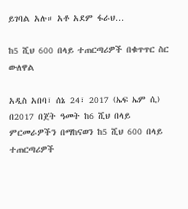ይገባል አሉ። አቶ አደም ፋራህ…

ከ5 ሺህ 600 በላይ ተጠርጣሪዎች በቁጥጥር ስር ውለዋል

አዲስ አበባ፣ ሰኔ 24፣ 2017 (ኤፍ ኤም ሲ) በ2017 በጀት ዓመት ከ6 ሺህ በላይ ምርመራዎችን በማከናወን ከ5 ሺህ 600 በላይ ተጠርጣሪዎች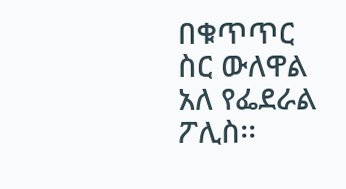በቁጥጥር ስር ውለዋል አለ የፌደራል ፖሊስ፡፡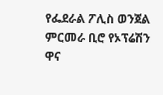የፌደራል ፖሊስ ወንጀል ምርመራ ቢሮ የኦፕሬሽን ዋና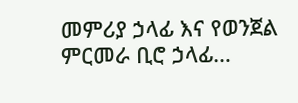መምሪያ ኃላፊ እና የወንጀል ምርመራ ቢሮ ኃላፊ…